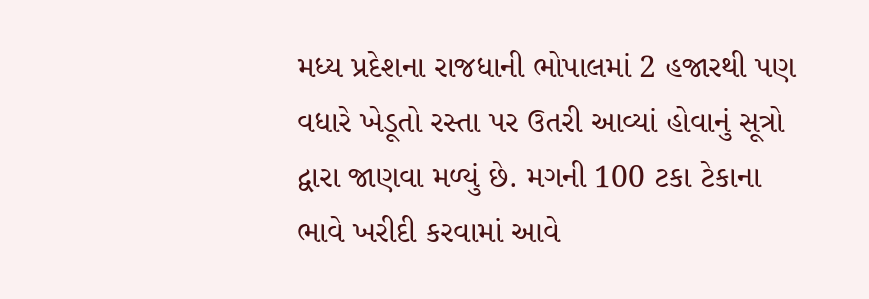મધ્ય પ્રદેશના રાજધાની ભોપાલમાં 2 હજારથી પણ વધારે ખેડૂતો રસ્તા પર ઉતરી આવ્યાં હોવાનું સૂત્રો દ્વારા જાણવા મળ્યું છે. મગની 100 ટકા ટેકાના ભાવે ખરીદી કરવામાં આવે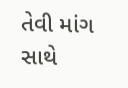તેવી માંગ સાથે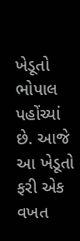ખેડૂતો ભોપાલ પહોંચ્યાં છે. આજે આ ખેડૂતો ફરી એક વખત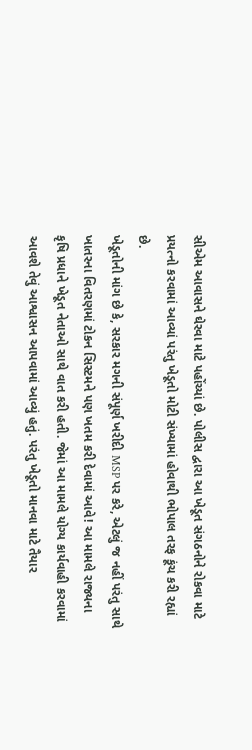સીએમ આવાસને ઘેરવા માટે પહોંચ્યાં છે. પોલીસ દ્વારા આ ખેડૂત સંગઠનોને રોકવા માટે પ્રયત્નો કરવામાં આવ્યાં પરંતુ ખેડૂતો મોટી સંખ્યામાં હોવાથી ભોપાલ તરફ કૂંચ કરી રહ્યાં છે.
ખેડૂતોની માંગ છે કે, સરકાર મગની સંપૂર્ણ ખરીદી MSP પર કરે, એટલું જ નહીં પરંતુ સાથે ખાતરના વિતરણમાં ટોકન સિસ્ટમને પણ ખતમ કરી દેવામાં આવે! આ મામલે રાજ્યના કૃષિ પ્રધાને ખેડૂત નેતાઓ સાથે વાત કરી હતી. જેમાં આ મામલે યોગ્ય કાર્યવાહી કરવામાં આવશે તેવું આશ્વાસન આપવામાં આવ્યું હતું. પરંતુ ખેડૂતો માનવા માટે તૈયાર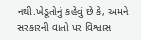નથી.ખેડૂતોનું કહેવું છે કે, અમને સરકારની વાતો પર વિશ્વાસ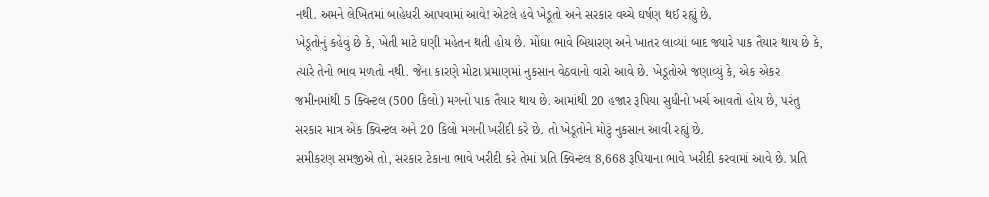નથી. અમને લેખિતમાં બાહેધરી આપવામાં આવે! એટલે હવે ખેડૂતો અને સરકાર વચ્ચે ઘર્ષણ થઈ રહ્યું છે.
ખેડૂતોનું કહેવું છે કે, ખેતી માટે ઘણી મહેતન થતી હોય છે. મોંઘા ભાવે બિયારણ અને ખાતર લાવ્યાં બાદ જ્યારે પાક તૈયાર થાય છે કે, ત્યારે તેનો ભાવ મળતો નથી. જેના કારણે મોટા પ્રમાણમાં નુકસાન વેઠવાનો વારો આવે છે. ખેડૂતોએ જણાવ્યું કે, એક એકર જમીનમાંથી 5 ક્વિન્ટલ (500 કિલો) મગનો પાક તૈયાર થાય છે. આમાંથી 20 હજાર રૂપિયા સુધીનો ખર્ચ આવતો હોય છે, પરંતુ સરકાર માત્ર એક ક્વિન્ટલ અને 20 કિલો મગની ખરીદી કરે છે. તો ખેડૂતોને મોટું નુકસાન આવી રહ્યું છે.
સમીકરણ સમજીએ તો, સરકાર ટેકાના ભાવે ખરીદી કરે તેમાં પ્રતિ ક્વિન્ટલ 8,668 રૂપિયાના ભાવે ખરીદી કરવામાં આવે છે. પ્રતિ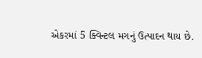એકરમાં 5 ક્વિન્ટલ મગનું ઉત્પાદન થાય છે.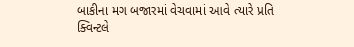બાકીના મગ બજારમાં વેચવામાં આવે ત્યારે પ્રતિ ક્વિન્ટલે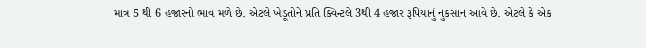માત્ર 5 થી 6 હજારનો ભાવ મળે છે. એટલે ખેડૂતોને પ્રતિ ક્વિન્ટલે 3થી 4 હજાર રૂપિયાનું નુકસાન આવે છે. એટલે કે એક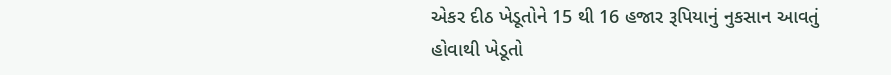એકર દીઠ ખેડૂતોને 15 થી 16 હજાર રૂપિયાનું નુકસાન આવતું હોવાથી ખેડૂતો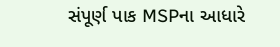સંપૂર્ણ પાક MSPના આધારે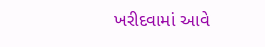ખરીદવામાં આવે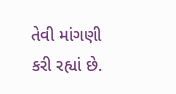તેવી માંગણી કરી રહ્યાં છે.